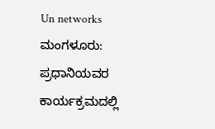Un networks
ಮಂಗಳೂರು: ಪ್ರಧಾನಿಯವರ ಕಾರ್ಯಕ್ರಮದಲ್ಲಿ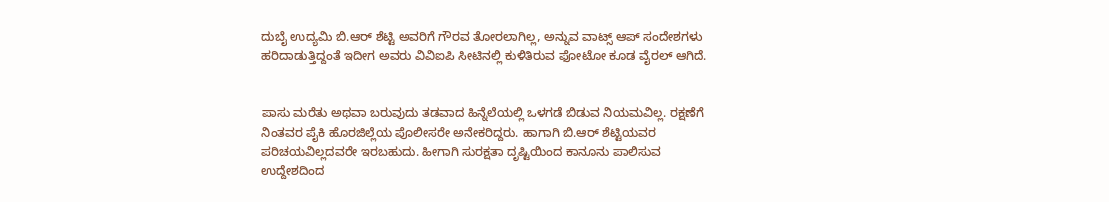ದುಬೈ ಉದ್ಯಮಿ ಬಿ.ಆರ್ ಶೆಟ್ಟಿ ಅವರಿಗೆ ಗೌರವ ತೋರಲಾಗಿಲ್ಲ, ಅನ್ನುವ ವಾಟ್ಸ್ ಆಪ್ ಸಂದೇಶಗಳು ಹರಿದಾಡುತ್ತಿದ್ದಂತೆ ಇದೀಗ ಅವರು ವಿವಿಐಪಿ ಸೀಟಿನಲ್ಲಿ ಕುಳಿತಿರುವ ಫೋಟೋ ಕೂಡ ವೈರಲ್ ಆಗಿದೆ.


ಪಾಸು ಮರೆತು ಅಥವಾ ಬರುವುದು ತಡವಾದ ಹಿನ್ನೆಲೆಯಲ್ಲಿ ಒಳಗಡೆ ಬಿಡುವ ನಿಯಮವಿಲ್ಲ. ರಕ್ಷಣೆಗೆ ನಿಂತವರ ಪೈಕಿ ಹೊರಜಿಲ್ಲೆಯ ಪೊಲೀಸರೇ ಅನೇಕರಿದ್ದರು. ಹಾಗಾಗಿ ಬಿ.ಆರ್ ಶೆಟ್ಟಿಯವರ ಪರಿಚಯವಿಲ್ಲದವರೇ ಇರಬಹುದು. ಹೀಗಾಗಿ ಸುರಕ್ಷತಾ ದೃಷ್ಟಿಯಿಂದ ಕಾನೂನು ಪಾಲಿಸುವ ಉದ್ದೇಶದಿಂದ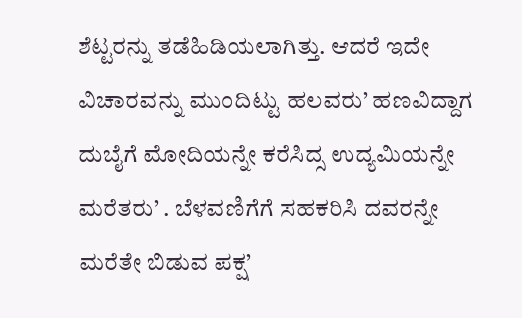ಶೆಟ್ಟರನ್ನು ತಡೆಹಿಡಿಯಲಾಗಿತ್ತು. ಆದರೆ ಇದೇ ವಿಚಾರವನ್ನು ಮುಂದಿಟ್ಟು ಹಲವರು’ ಹಣವಿದ್ದಾಗ ದುಬೈಗೆ ಮೋದಿಯನ್ನೇ ಕರೆಸಿದ್ಸ ಉದ್ಯಮಿಯನ್ನೇ ಮರೆತರು’ . ಬೆಳವಣಿಗೆಗೆ ಸಹಕರಿಸಿ ದವರನ್ನೇ ಮರೆತೇ ಬಿಡುವ ಪಕ್ಷ’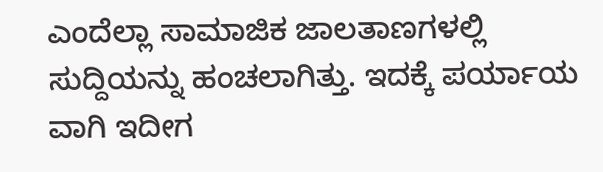ಎಂದೆಲ್ಲಾ ಸಾಮಾಜಿಕ ಜಾಲತಾಣಗಳಲ್ಲಿ ಸುದ್ದಿಯನ್ನು ಹಂಚಲಾಗಿತ್ತು. ಇದಕ್ಕೆ ಪರ್ಯಾಯ ವಾಗಿ ಇದೀಗ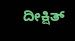ದೀಕ್ಷಿತ್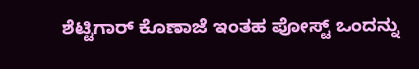ಶೆಟ್ಟಿಗಾರ್ ಕೊಣಾಜೆ ಇಂತಹ ಪೋಸ್ಟ್ ಒಂದನ್ನು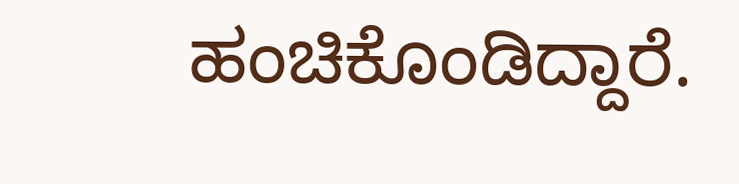ಹಂಚಿಕೊಂಡಿದ್ದಾರೆ.